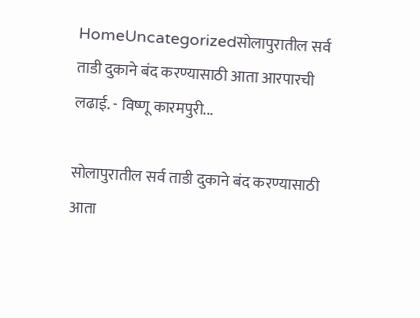HomeUncategorizedसोलापुरातील सर्व ताडी दुकाने बंद करण्यासाठी आता आरपारची लढाई. - विष्णू कारमपुरी...

सोलापुरातील सर्व ताडी दुकाने बंद करण्यासाठी आता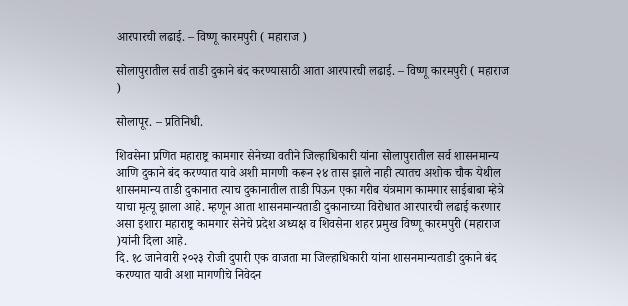आरपारची लढाई. – विष्णू कारमपुरी ( महाराज )

सोलापुरातील सर्व ताडी दुकाने बंद करण्यासाठी आता आरपारची लढाई. – विष्णू कारमपुरी ( महाराज )

सोलापूर. – प्रतिनिधी.

शिवसेना प्रणित महाराष्ट्र कामगार सेनेच्या वतीने जिल्हाधिकारी यांना सोलापुरातील सर्व शासनमान्य आणि दुकाने बंद करण्यात यावे अशी मागणी करून २४ तास झाले नाही त्यातच अशोक चौक येथील शासनमान्य ताडी दुकानात त्याच दुकानातील ताडी पिऊन एका गरीब यंत्रमाग कामगार साईबाबा म्हेत्रे याचा मृत्यू झाला आहे. म्हणून आता शासनमान्यताडी दुकानाच्या विरोधात आरपारची लढाई करणार असा इशारा महाराष्ट्र कामगार सेनेचे प्रदेश अध्यक्ष व शिवसेना शहर प्रमुख विष्णू कारमपुरी (महाराज )यांनी दिला आहे.
दि. १८ जानेवारी २०२३ रोजी दुपारी एक वाजता मा जिल्हाधिकारी यांना शासनमान्यताडी दुकाने बंद करण्यात यावी अशा मागणीचे निवेदन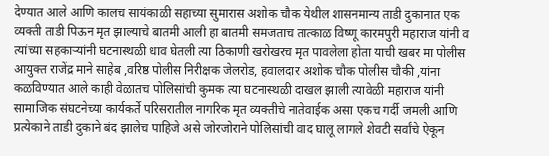देण्यात आले आणि कालच सायंकाळी सहाच्या सुमारास अशोक चौक येथील शासनमान्य ताडी दुकानात एक व्यक्ती ताडी पिऊन मृत झाल्याचे बातमी आली हा बातमी समजताच तात्काळ विष्णू कारमपुरी महाराज यांनी व त्यांच्या सहकाऱ्यांनी घटनास्थळी धाव घेतली त्या ठिकाणी खरोखरच मृत पावलेला होता याची खबर मा पोलीस आयुक्त राजेंद्र माने साहेब ,वरिष्ठ पोलीस निरीक्षक जेलरोड, हवालदार अशोक चौक पोलीस चौकी ,यांना कळविण्यात आले काही वेळातच पोलिसांची कुमक त्या घटनास्थळी दाखल झाली त्यावेळी महाराज यांनी सामाजिक संघटनेच्या कार्यकर्ते परिसरातील नागरिक मृत व्यक्तीचे नातेवाईक असा एकच गर्दी जमली आणि प्रत्येकाने ताडी दुकाने बंद झालेच पाहिजे असे जोरजोराने पोलिसांची वाद घालू लागले शेवटी सर्वांचे ऐकून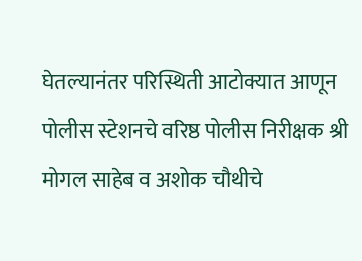घेतल्यानंतर परिस्थिती आटोक्यात आणून पोलीस स्टेशनचे वरिष्ठ पोलीस निरीक्षक श्री मोगल साहेब व अशोक चौथीचे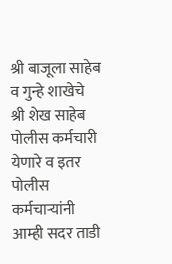श्री बाजूला साहेब व गुन्हे शाखेचे श्री शेख साहेब पोलीस कर्मचारी येणारे व इतर पोलीस कर्मचाऱ्यांनी आम्ही सदर ताडी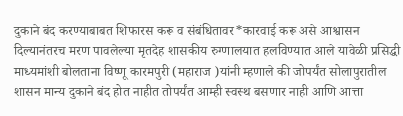दुकाने बंद करण्याबाबत शिफारस करू व संबंधितावर*कारवाई करू असे आश्वासन दिल्यानंतरच मरण पावलेल्या मृतदेह शासकीय रुग्णालयात हलविण्यात आले यावेळी प्रसिद्धी माध्यमांशी बोलताना विष्णू कारमपुरी (महाराज )यांनी म्हणाले की जोपर्यंत सोलापुरातील शासन मान्य दुकाने बंद होत नाहीत तोपर्यंत आम्ही स्वस्थ बसणार नाही आणि आत्ता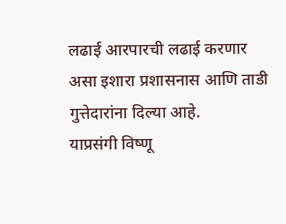लढाई आरपारची लढाई करणार असा इशारा प्रशासनास आणि ताडी गुत्तेदारांना दिल्या आहे.
याप्रसंगी विष्णू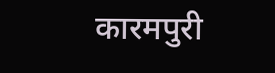कारमपुरी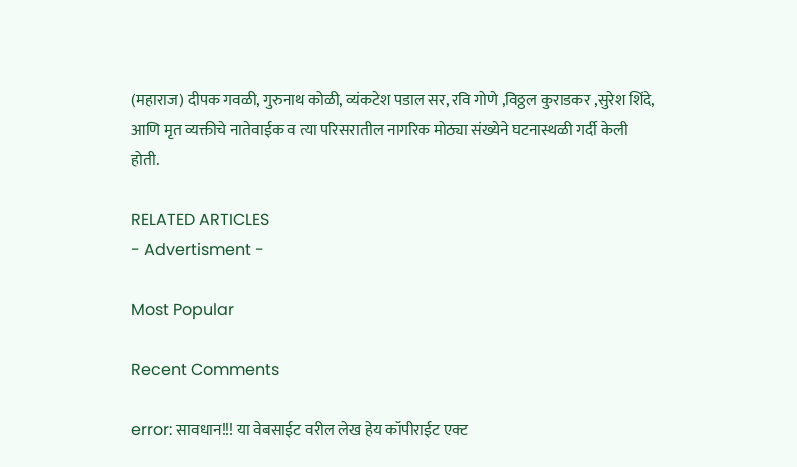(महाराज) दीपक गवळी, गुरुनाथ कोळी, व्यंकटेश पडाल सर, रवि गोणे ,विठ्ठल कुराडकर ,सुरेश शिंदे, आणि मृत व्यक्तीचे नातेवाईक व त्या परिसरातील नागरिक मोठ्या संख्येने घटनास्थळी गर्दी केली होती.

RELATED ARTICLES
- Advertisment -

Most Popular

Recent Comments

error: सावधान!!! या वेबसाईट वरील लेख हेय कॉपीराईट एक्ट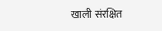खाली संरक्षित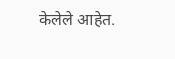केलेले आहेत.